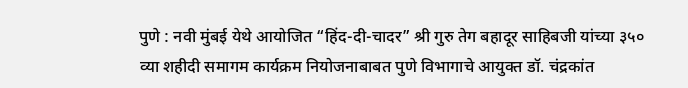पुणे : नवी मुंबई येथे आयोजित “हिंद-दी-चादर” श्री गुरु तेग बहादूर साहिबजी यांच्या ३५० व्या शहीदी समागम कार्यक्रम नियोजनाबाबत पुणे विभागाचे आयुक्त डॉ. चंद्रकांत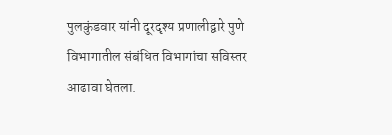पुलकुंडवार यांनी दूरदृश्य प्रणालीद्वारे पुणे विभागातील संबंधित विभागांचा सविस्तर आढावा घेतला.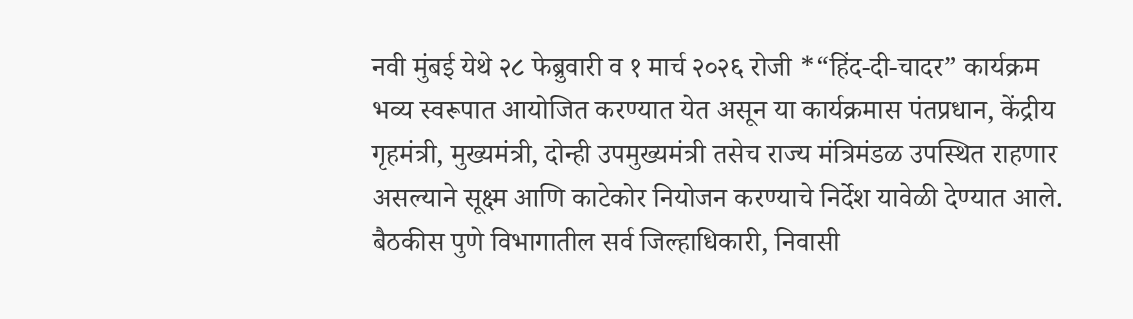नवी मुंबई येथे २८ फेब्रुवारी व १ मार्च २०२६ रोजी *“हिंद-दी-चादर” कार्यक्रम भव्य स्वरूपात आयोजित करण्यात येत असून या कार्यक्रमास पंतप्रधान, केंद्रीय गृहमंत्री, मुख्यमंत्री, दोन्ही उपमुख्यमंत्री तसेच राज्य मंत्रिमंडळ उपस्थित राहणार असल्याने सूक्ष्म आणि काटेकोर नियोजन करण्याचे निर्देश यावेळी देण्यात आले.
बैठकीस पुणे विभागातील सर्व जिल्हाधिकारी, निवासी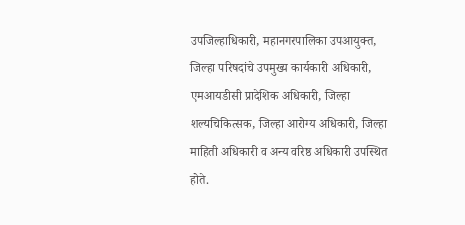उपजिल्हाधिकारी, महानगरपालिका उपआयुक्त, जिल्हा परिषदांचे उपमुख्य कार्यकारी अधिकारी, एमआयडीसी प्रादेशिक अधिकारी, जिल्हा शल्यचिकित्सक, जिल्हा आरोग्य अधिकारी, जिल्हा माहिती अधिकारी व अन्य वरिष्ठ अधिकारी उपस्थित होते.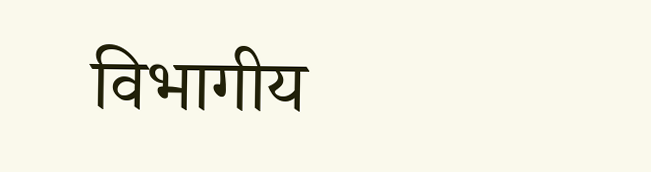विभागीय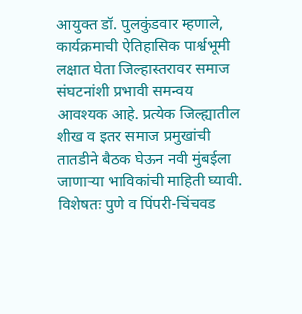आयुक्त डॉ. पुलकुंडवार म्हणाले, कार्यक्रमाची ऐतिहासिक पार्श्वभूमी लक्षात घेता जिल्हास्तरावर समाज संघटनांशी प्रभावी समन्वय आवश्यक आहे. प्रत्येक जिल्ह्यातील शीख व इतर समाज प्रमुखांची तातडीने बैठक घेऊन नवी मुंबईला जाणाऱ्या भाविकांची माहिती घ्यावी. विशेषतः पुणे व पिंपरी-चिंचवड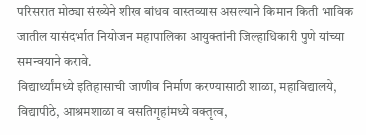परिसरात मोठ्या संख्येने शीख बांधव वास्तव्यास असल्याने किमान किती भाविक जातील यासंदर्भात नियोजन महापालिका आयुक्तांनी जिल्हाधिकारी पुणे यांच्या समन्वयाने करावे.
विद्यार्थ्यांमध्ये इतिहासाची जाणीव निर्माण करण्यासाठी शाळा, महाविद्यालये, विद्यापीठे, आश्रमशाळा व वसतिगृहांमध्ये वक्तृत्व,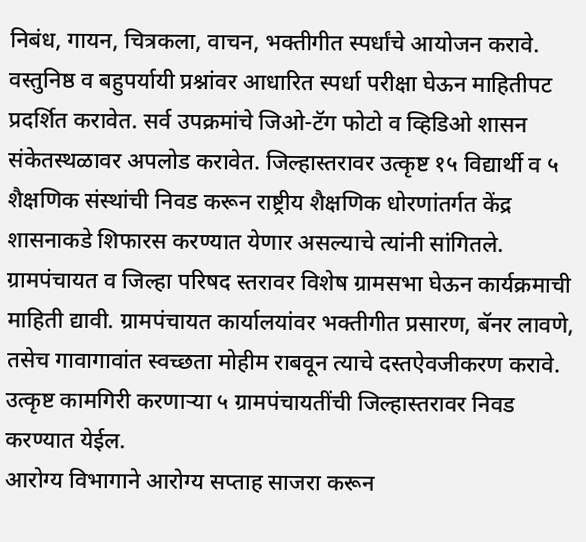निबंध, गायन, चित्रकला, वाचन, भक्तीगीत स्पर्धांचे आयोजन करावे. वस्तुनिष्ठ व बहुपर्यायी प्रश्नांवर आधारित स्पर्धा परीक्षा घेऊन माहितीपट प्रदर्शित करावेत. सर्व उपक्रमांचे जिओ-टॅग फोटो व व्हिडिओ शासन संकेतस्थळावर अपलोड करावेत. जिल्हास्तरावर उत्कृष्ट १५ विद्यार्थी व ५ शैक्षणिक संस्थांची निवड करून राष्ट्रीय शैक्षणिक धोरणांतर्गत केंद्र शासनाकडे शिफारस करण्यात येणार असल्याचे त्यांनी सांगितले.
ग्रामपंचायत व जिल्हा परिषद स्तरावर विशेष ग्रामसभा घेऊन कार्यक्रमाची माहिती द्यावी. ग्रामपंचायत कार्यालयांवर भक्तीगीत प्रसारण, बॅनर लावणे, तसेच गावागावांत स्वच्छता मोहीम राबवून त्याचे दस्तऐवजीकरण करावे. उत्कृष्ट कामगिरी करणाऱ्या ५ ग्रामपंचायतींची जिल्हास्तरावर निवड करण्यात येईल.
आरोग्य विभागाने आरोग्य सप्ताह साजरा करून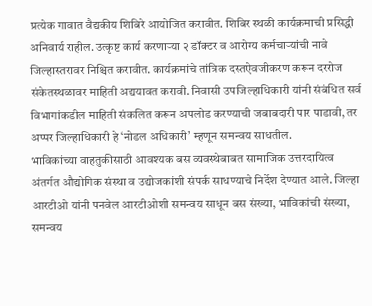प्रत्येक गावात वैद्यकीय शिबिरे आयोजित करावीत. शिबिर स्थळी कार्यक्रमाची प्रसिद्धी अनिवार्य राहील. उत्कृष्ट कार्य करणाऱ्या २ डॉक्टर व आरोग्य कर्मचाऱ्यांची नावे जिल्हास्तरावर निश्चित करावीत. कार्यक्रमांचे तांत्रिक दस्तऐवजीकरण करून दररोज संकेतस्थळावर माहिती अद्ययावत करावी. निवासी उपजिल्हाधिकारी यांनी संबंधित सर्व विभागांकडील माहिती संकलित करून अपलोड करण्याची जबाबदारी पार पाडावी, तर अप्पर जिल्हाधिकारी हे ‘नोडल अधिकारी’ म्हणून समन्वय साधतील.
भाविकांच्या वाहतुकीसाठी आवश्यक बस व्यवस्थेबाबत सामाजिक उत्तरदायित्व अंतर्गत औद्योगिक संस्था व उद्योजकांशी संपर्क साधण्याचे निर्देश देण्यात आले. जिल्हा आरटीओ यांनी पनवेल आरटीओशी समन्वय साधून बस संख्या, भाविकांची संख्या, समन्वय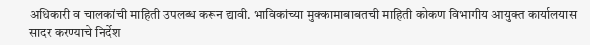अधिकारी व चालकांची माहिती उपलब्ध करून द्यावी. भाविकांच्या मुक्कामाबाबतची माहिती कोकण विभागीय आयुक्त कार्यालयास सादर करण्याचे निर्देश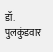डॉ. पुलकुंडवार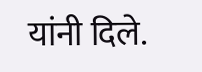यांनी दिले.